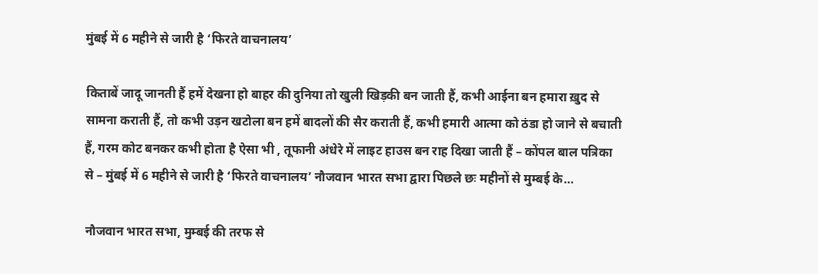मुंबई में 6 महीने से जारी है ‘फिरते वाचनालय’

किताबें जादू जानती हैं हमें देखना हो बाहर की दुनिया तो खुली खिड़की बन जाती हैं, कभी आईना बन हमारा ख़ुद से सामना कराती हैं, तो कभी उड़न खटोला बन हमें बादलों की सैर कराती हैं, कभी हमारी आत्मा को ठंडा हो जाने से बचाती हैं, गरम कोट बनकर कभी होता है ऐसा भी , तूफानी अंधेरे में लाइट हाउस बन राह दिखा जाती हैं – कोंपल बाल पत्रिका से – मुंबई में 6 महीने से जारी है ‘फिरते वाचनालय’ नौजवान भारत सभा द्वारा पिछले छः महीनों से मुम्बई के…

नौजवान भारत सभा, मुम्बई की तरफ से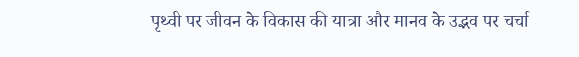पृथ्वी पर जीवन के विकास की यात्रा और मानव के उद्भव पर चर्चा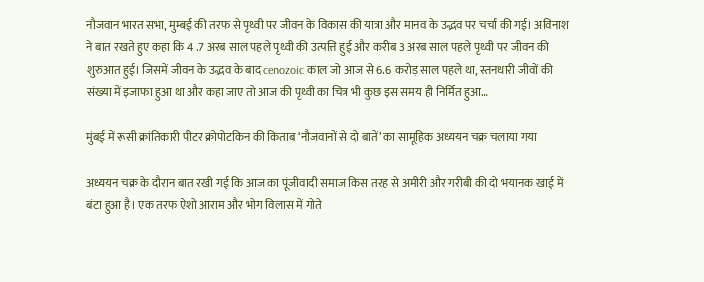नौजवान भारत सभा, मुम्बई की तरफ से पृथ्वी पर जीवन के विकास की यात्रा और मानव के उद्भव पर चर्चा की गई। अविनाश ने बात रखते हुए कहा कि 4 .7 अरब साल पहले पृथ्वी की उत्पत्ति हुई और करीब 3 अरब साल पहले पृथ्वी पर जीवन की शुरुआत हुई। जिसमें जीवन के उद्भव के बाद cenozoic काल जो आज से 6.6 करोड़ साल पहले था, स्तनधारी जीवों की संख्या में इजाफा हुआ था और कहा जाए तो आज की पृथ्वी का चित्र भी कुछ इस समय ही निर्मित हुआ…

मुंबई में रूसी क्रांतिकारी पीटर क्रोपोटकिन की किताब ‘नौजवानों से दो बातें’ का सामूहिक अध्ययन चक्र चलाया गया

अध्ययन चक्र के दौरान बात रखी गई कि आज का पूंजीवादी समाज किस तरह से अमीरी और गरीबी की दो भयानक खाई में बंटा हुआ है। एक तरफ ऐशो आराम और भोग विलास में गोते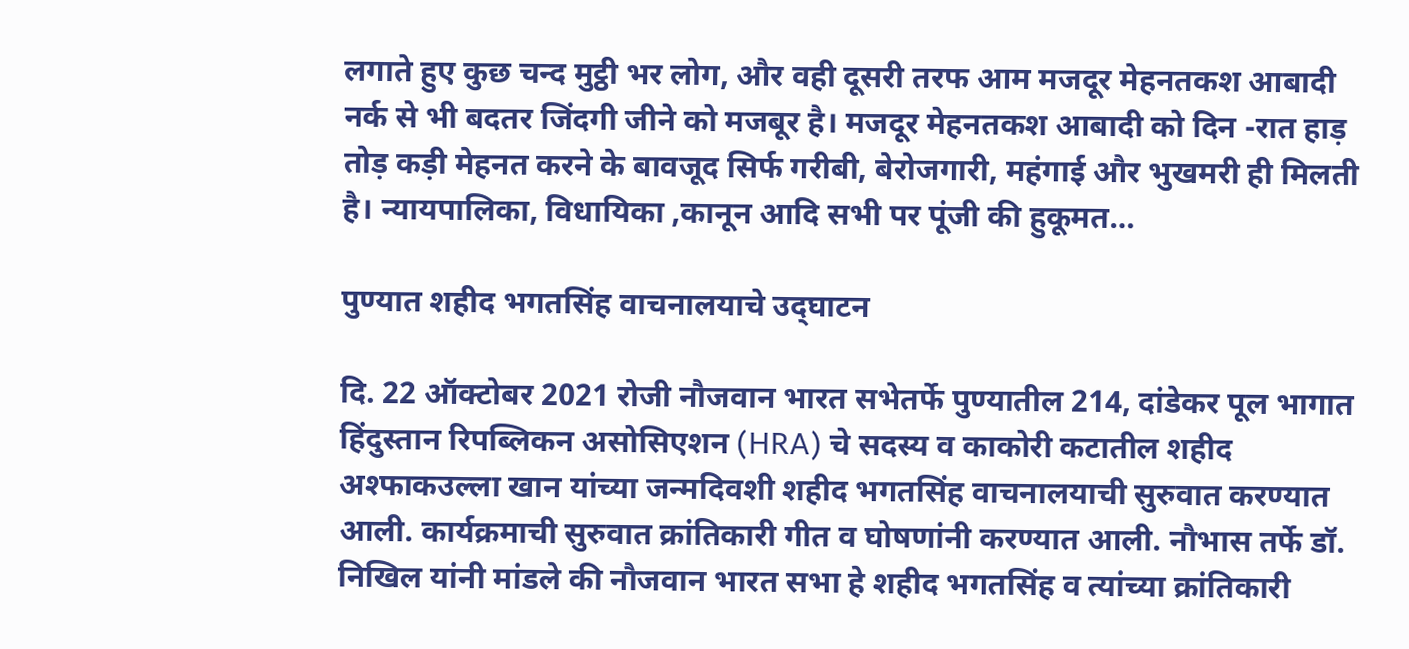लगाते हुए कुछ चन्द मुट्ठी भर लोग, और वही दूसरी तरफ आम मजदूर मेहनतकश आबादी नर्क से भी बदतर जिंदगी जीने को मजबूर है। मजदूर मेहनतकश आबादी को दिन -रात हाड़ तोड़ कड़ी मेहनत करने के बावजूद सिर्फ गरीबी, बेरोजगारी, महंगाई और भुखमरी ही मिलती है। न्यायपालिका, विधायिका ,कानून आदि सभी पर पूंजी की हुकूमत…

पुण्यात शहीद भगतसिंह वाचनालयाचे उद्‌घाटन

दि. 22 ऑक्टोबर 2021 रोजी नौजवान भारत सभेतर्फे पुण्यातील 214, दांडेकर पूल भागात हिंदुस्तान रिपब्लिकन असोसिएशन (HRA) चे सदस्य व काकोरी कटातील शहीद अश्फाकउल्ला खान यांच्या जन्मदिवशी शहीद भगतसिंह वाचनालयाची सुरुवात करण्यात आली. कार्यक्रमाची सुरुवात क्रांतिकारी गीत व घोषणांनी करण्यात आली. नौभास तर्फे डॉ. निखिल यांनी मांडले की नौजवान भारत सभा हे शहीद भगतसिंह व त्यांच्या क्रांतिकारी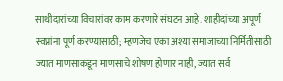साथीदारांच्या विचारांवर काम करणारे संघटन आहे. शाहीदांच्या अपूर्ण स्वप्नांना पूर्ण करण्यासाठी; म्हणजेच एका अश्या समाजाच्या निर्मितीसाठी ज्यात माणसाकडून माणसाचे शोषण होणार नाही, ज्यात सर्व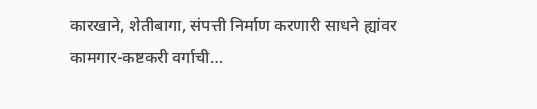कारखाने, शेतीबागा, संपत्ती निर्माण करणारी साधने ह्यांवर कामगार-कष्टकरी वर्गाची…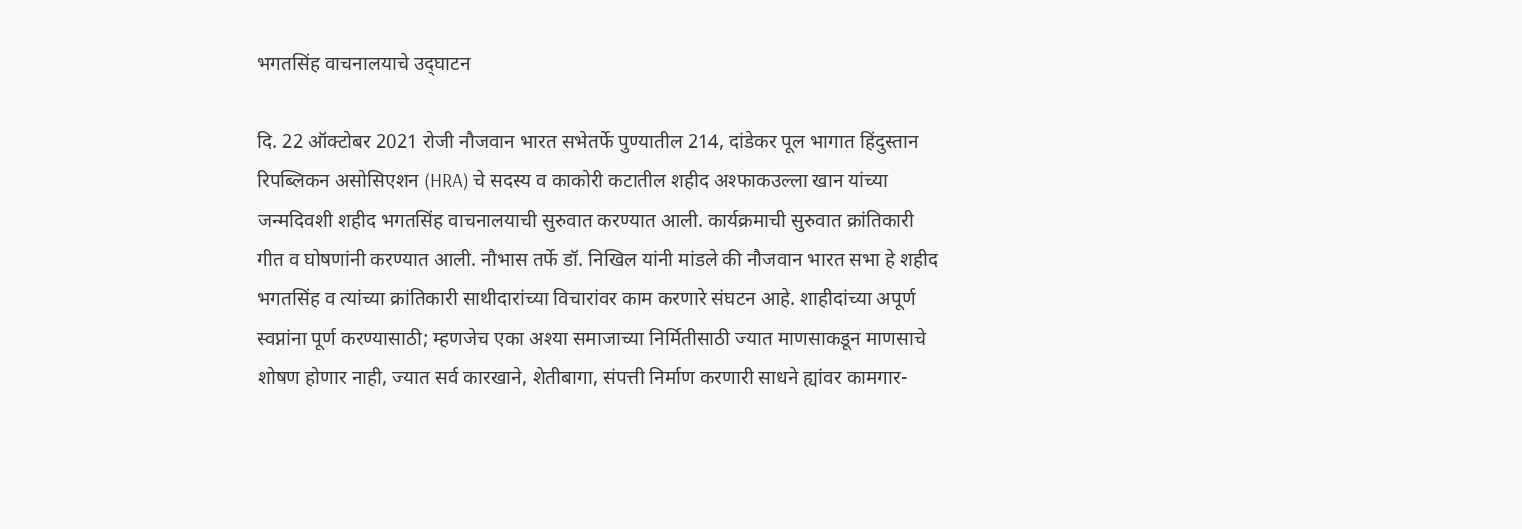भगतसिंह वाचनालयाचे उद्‌घाटन

दि. 22 ऑक्टोबर 2021 रोजी नौजवान भारत सभेतर्फे पुण्यातील 214, दांडेकर पूल भागात हिंदुस्तान रिपब्लिकन असोसिएशन (HRA) चे सदस्य व काकोरी कटातील शहीद अश्फाकउल्ला खान यांच्या जन्मदिवशी शहीद भगतसिंह वाचनालयाची सुरुवात करण्यात आली. कार्यक्रमाची सुरुवात क्रांतिकारी गीत व घोषणांनी करण्यात आली. नौभास तर्फे डॉ. निखिल यांनी मांडले की नौजवान भारत सभा हे शहीद भगतसिंह व त्यांच्या क्रांतिकारी साथीदारांच्या विचारांवर काम करणारे संघटन आहे. शाहीदांच्या अपूर्ण स्वप्नांना पूर्ण करण्यासाठी; म्हणजेच एका अश्या समाजाच्या निर्मितीसाठी ज्यात माणसाकडून माणसाचे शोषण होणार नाही, ज्यात सर्व कारखाने, शेतीबागा, संपत्ती निर्माण करणारी साधने ह्यांवर कामगार-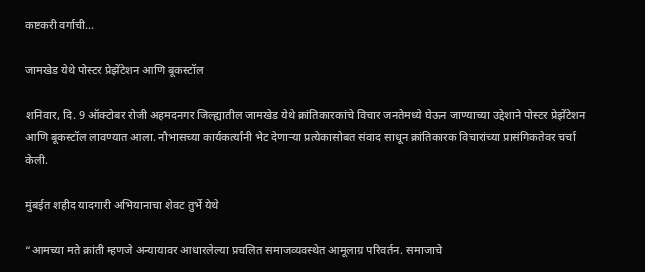कष्टकरी वर्गाची…

जामखेड येथे पोस्टर प्रेझेंटेशन आणि बूकस्टॉल

शनिवार, दि. 9 ऑक्टोबर रोजी अहमदनगर जिल्ह्यातील जामखेड येथे क्रांतिकारकांचे विचार जनतेमध्ये घेऊन जाण्याच्या उद्देशाने पोस्टर प्रेझेंटेशन आणि बूकस्टॉल लावण्यात आला. नौभासच्या कार्यकर्त्यांनी भेट देणाऱ्या प्रत्येकासोबत संवाद साधून क्रांतिकारक विचारांच्या प्रासंगिकतेवर चर्चा केली.

मुंबईत शहीद यादगारी अभियानाचा शेवट तुर्भे येथे

“आमच्या मते क्रांती म्हणजे अन्यायावर आधारलेल्या प्रचलित समाजव्यवस्थेत आमूलाग्र परिवर्तन. समाजाचे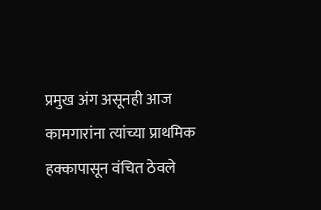प्रमुख अंग असूनही आज कामगारांना त्यांच्या प्राथमिक हक्कापासून वंचित ठेवले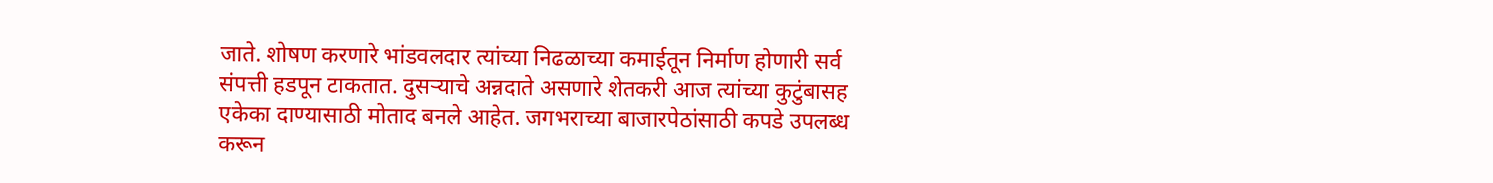जाते. शोषण करणारे भांडवलदार त्यांच्या निढळाच्या कमाईतून निर्माण होणारी सर्व संपत्ती हडपून टाकतात. दुसऱ्याचे अन्नदाते असणारे शेतकरी आज त्यांच्या कुटुंबासह एकेका दाण्यासाठी मोताद बनले आहेत. जगभराच्या बाजारपेठांसाठी कपडे उपलब्ध करून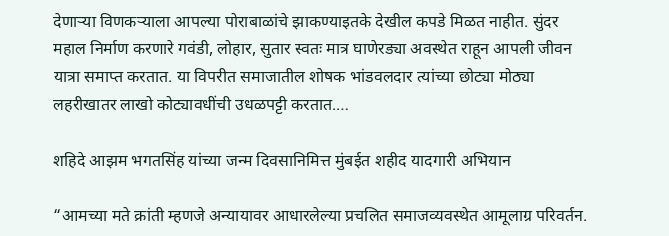देणाऱ्या विणकऱ्याला आपल्या पोराबाळांचे झाकण्याइतके देखील कपडे मिळत नाहीत. सुंदर महाल निर्माण करणारे गवंडी, लोहार, सुतार स्वतः मात्र घाणेरड्या अवस्थेत राहून आपली जीवन यात्रा समाप्त करतात. या विपरीत समाजातील शोषक भांडवलदार त्यांच्या छोट्या मोठ्या लहरीखातर लाखो कोट्यावधींची उधळपट्टी करतात.…

शहिदे आझम भगतसिंह यांच्या जन्म दिवसानिमित्त मुंबईत शहीद यादगारी अभियान

“आमच्या मते क्रांती म्हणजे अन्यायावर आधारलेल्या प्रचलित समाजव्यवस्थेत आमूलाग्र परिवर्तन.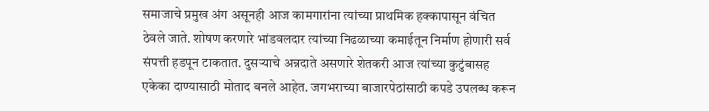समाजाचे प्रमुख अंग असूनही आज कामगारांना त्यांच्या प्राथमिक हक्कापासून वंचित ठेवले जाते. शोषण करणारे भांडवलदार त्यांच्या निढळाच्या कमाईतून निर्माण होणारी सर्व संपत्ती हडपून टाकतात. दुसऱ्याचे अन्नदाते असणारे शेतकरी आज त्यांच्या कुटुंबासह एकेका दाण्यासाठी मोताद बनले आहेत. जगभराच्या बाजारपेठांसाठी कपडे उपलब्ध करून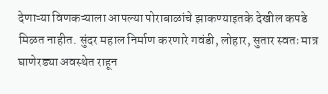देणाऱ्या विणकऱ्याला आपल्या पोराबाळांचे झाकण्याइतके देखील कपडे मिळत नाहीत. सुंदर महाल निर्माण करणारे गवंडी, लोहार, सुतार स्वतः मात्र घाणेरड्या अवस्थेत राहून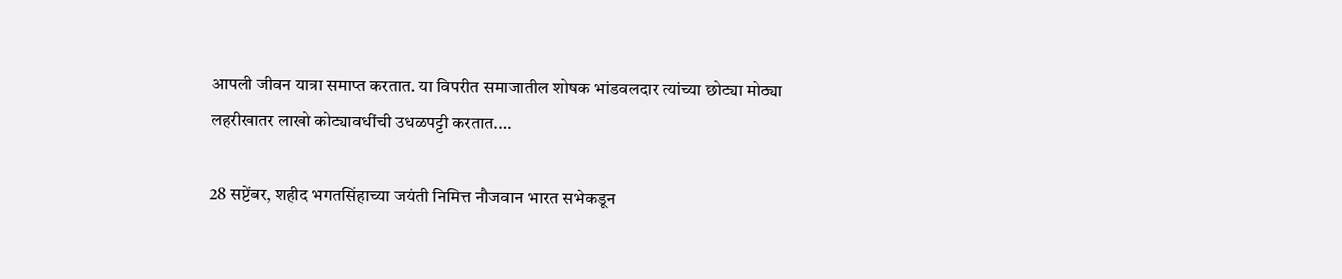आपली जीवन यात्रा समाप्त करतात. या विपरीत समाजातील शोषक भांडवलदार त्यांच्या छोट्या मोठ्या लहरीखातर लाखो कोट्यावधींची उधळपट्टी करतात.…

28 सप्टेंबर, शहीद भगतसिंहाच्या जयंती निमित्त नौजवान भारत सभेकडून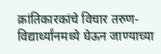क्रांतिकारकांचे विचार तरुण-विद्यार्थ्यांनमध्ये घेऊन जाण्याच्या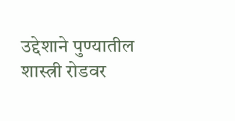उद्देशाने पुण्यातील शास्त्री रोडवर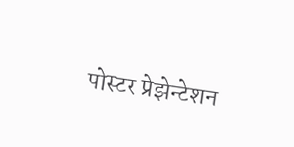पोस्टर प्रेझेन्टेशन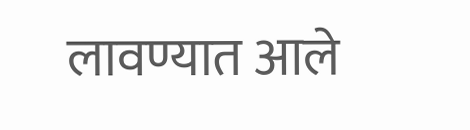लावण्यात आले